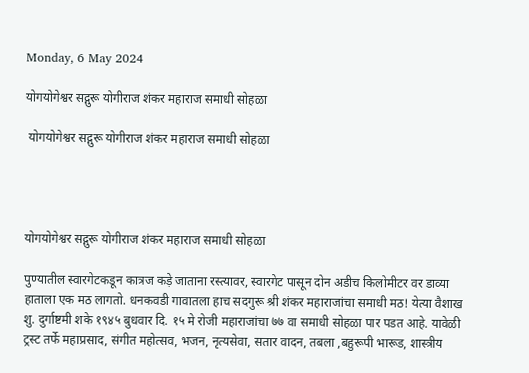Monday, 6 May 2024

योगयोगेश्वर सद्गुरू योगीराज शंकर महाराज समाधी सोहळा

 योगयोगेश्वर सद्गुरू योगीराज शंकर महाराज समाधी सोहळा




योगयोगेश्वर सद्गुरू योगीराज शंकर महाराज समाधी सोहळा

पुण्यातील स्वारगेटकडून कात्रज कड़े जाताना रस्त्यावर, स्वारगेट पासून दोन अडीच किलोमीटर वर डाव्या हाताला एक मठ लागतो. धनकवडी गावातला हाच सदगुरू श्री शंकर महाराजांचा समाधी मठ! येत्या वैशाख शु. दुर्गाष्टमी शके १९४५ बुधवार दि. १५ मे रोजी महाराजांचा ७७ वा समाधी सोहळा पार पडत आहे. यावेळी ट्रस्ट तर्फे महाप्रसाद, संगीत महोत्सव, भजन, नृत्यसेवा, सतार वादन, तबला ,बहुरूपी भारूड, शास्त्रीय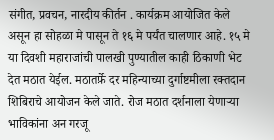संगीत, प्रवचन, नारदीय कीर्तन . कार्यक्रम आयोजित केले असून हा सोहळा मे पासून ते १६ मे पर्यंत चालणार आहे. १५ मे या दिवशी महाराजांची पालखी पुण्यातील काही ठिकाणी भेट देत मठात येईल. मठातर्फ़े दर महिन्याच्या दुर्गाष्टमीला रक्तदान शिबिराचे आयोजन केले जाते. रोज मठात दर्शनाला येणाऱ्या भाविकांना अन गरजू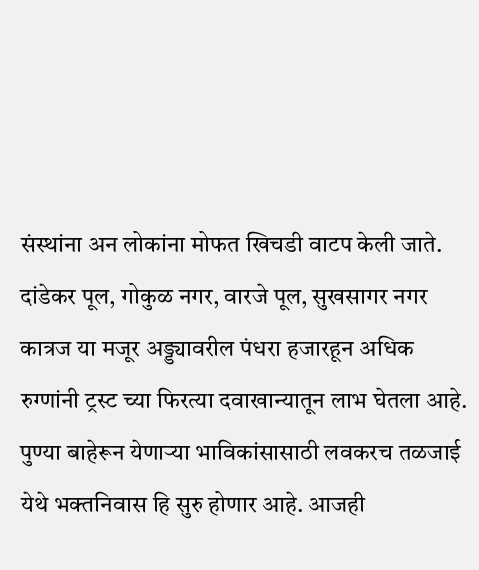संस्थांना अन लोकांना मोफत खिचडी वाटप केली जाते. दांडेकर पूल, गोकुळ नगर, वारजे पूल, सुखसागर नगर कात्रज या मजूर अड्ड्यावरील पंधरा हजारहून अधिक रुग्णांनी ट्रस्ट च्या फिरत्या दवाखान्यातून लाभ घेतला आहे. पुण्या बाहेरून येणाऱ्या भाविकांसासाठी लवकरच तळजाई येथे भक्तनिवास हि सुरु होणार आहे. आजही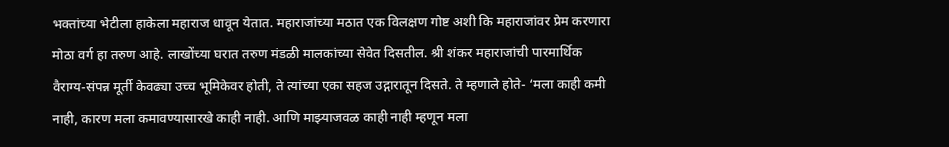भक्तांच्या भेटीला हाकेला महाराज धावून येतात. महाराजांच्या मठात एक विलक्षण गोष्ट अशी कि महाराजांवर प्रेम करणारा मोठा वर्ग हा तरुण आहे. लाखोंच्या घरात तरुण मंडळी मालकांच्या सेवेत दिसतील. श्री शंकर महाराजांची पारमार्थिक वैराग्य-संपन्न मूर्ती केवढ्या उच्च भूमिकेवर होती, ते त्यांच्या एका सहज उद्गारातून दिसते. ते म्हणाले होते- ‘मला काही कमी नाही, कारण मला कमावण्यासारखे काही नाही. आणि माझ्याजवळ काही नाही म्हणून मला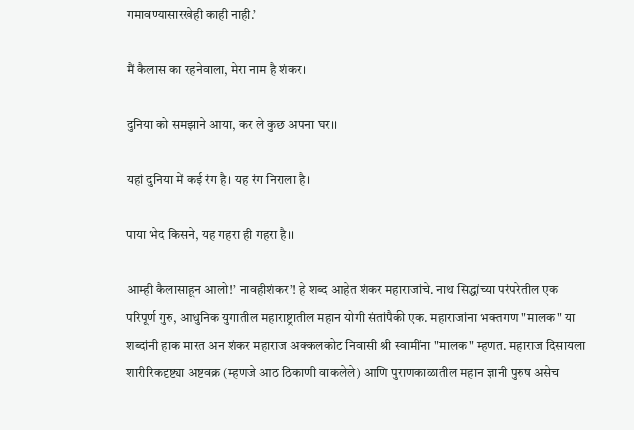गमावण्यासारखेही काही नाही.’

मैं कैलास का रहनेवाला, मेरा नाम है शंकर।

दुनिया को समझाने आया, कर ले कुछ अपना घर।।

यहां दुनिया में कई रंग है। यह रंग निराला है।

पाया भेद किसने, यह गहरा ही गहरा है।।

आम्ही कैलासाहून आलो!’ नावहीशंकर’! हे शब्द आहेत शंकर महाराजांचे. नाथ सिद्धांच्या परंपरेतील एक परिपूर्ण गुरु, आधुनिक युगातील महाराष्ट्रातील महान योगी संतांपैकी एक. महाराजांना भक्तगण "मालक" या शब्दांनी हाक मारत अन शंकर महाराज अक्कलकोट निवासी श्री स्वामींना "मालक" म्हणत. महाराज दिसायला शारीरिकदृष्ट्या अष्टवक्र (म्हणजे आठ ठिकाणी वाकलेले) आणि पुराणकाळातील महान ज्ञानी पुरुष असेच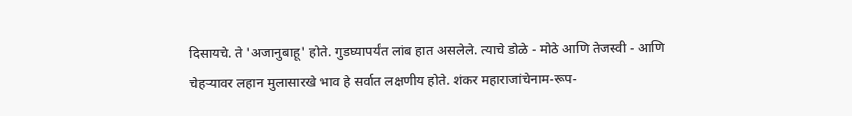दिसायचे. ते 'अजानुबाहू' होते. गुडघ्यापर्यंत लांब हात असलेले. त्याचे डोळे - मोठे आणि तेजस्वी - आणि चेहऱ्यावर लहान मुलासारखे भाव हे सर्वात लक्षणीय होते. शंकर महाराजांचेनाम-रूप-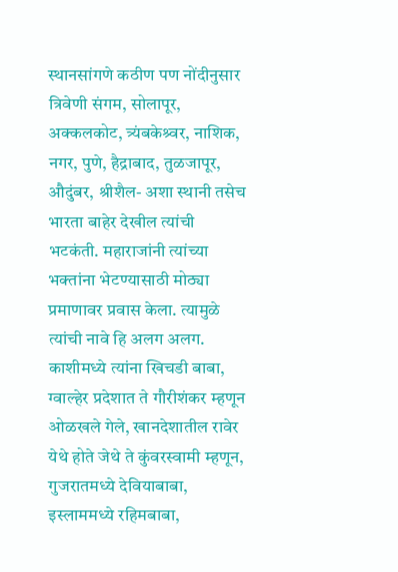स्थानसांगणे कठीण पण नोंदीनुसार त्रिवेणी संगम, सोलापूर, अक्कलकोट, त्र्यंबकेश्र्वर, नाशिक, नगर, पुणे, हैद्राबाद, तुळजापूर, औदुंबर, श्रीशैल- अशा स्थानी तसेच भारता बाहेर देखील त्यांची भटकंती. महाराजांनी त्यांच्या भक्तांना भेटण्यासाठी मोठ्या प्रमाणावर प्रवास केला. त्यामुळे त्यांची नावे हि अलग अलग. काशीमध्ये त्यांना खिचडी बाबा, ग्वाल्हेर प्रदेशात ते गौरीशंकर म्हणून ओळखले गेले, खानदेशातील रावेर येथे होते जेथे ते कुंवरस्वामी म्हणून, गुजरातमध्ये देवियाबाबा, इस्लाममध्ये रहिमबाबा,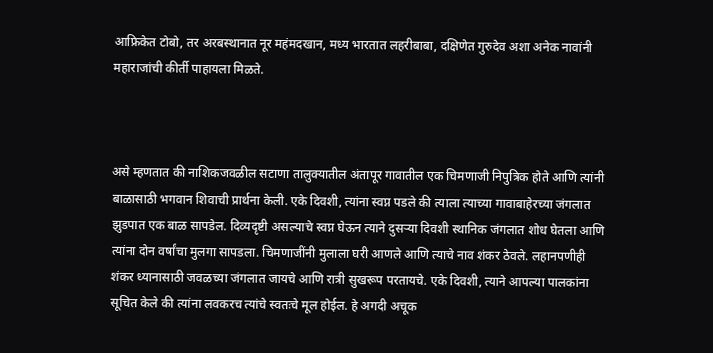आफ्रिकेत टोबो, तर अरबस्थानात नूर महंमदखान, मध्य भारतात लहरीबाबा, दक्षिणेत गुरुदेव अशा अनेक नावांनी महाराजांची कीर्ती पाहायला मिळते.



असे म्हणतात की नाशिकजवळील सटाणा तालुक्यातील अंतापूर गावातील एक चिमणाजी निपुत्रिक होते आणि त्यांनी बाळासाठी भगवान शिवाची प्रार्थना केली. एके दिवशी, त्यांना स्वप्न पडले की त्याला त्याच्या गावाबाहेरच्या जंगलात झुडपात एक बाळ सापडेल. दिव्यदृष्टी असल्याचे स्वप्न घेऊन त्याने दुसऱ्या दिवशी स्थानिक जंगलात शोध घेतला आणि त्यांना दोन वर्षांचा मुलगा सापडला. चिमणाजींनी मुलाला घरी आणले आणि त्याचे नाव शंकर ठेवले. लहानपणीही शंकर ध्यानासाठी जवळच्या जंगलात जायचे आणि रात्री सुखरूप परतायचे. एके दिवशी, त्याने आपल्या पालकांना सूचित केले की त्यांना लवकरच त्यांचे स्वतःचे मूल होईल. हे अगदी अचूक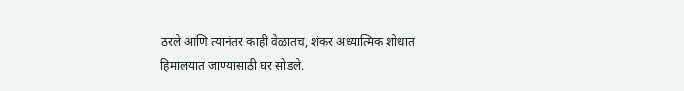ठरले आणि त्यानंतर काही वेळातच, शंकर अध्यात्मिक शोधात हिमालयात जाण्यासाठी घर सोडले.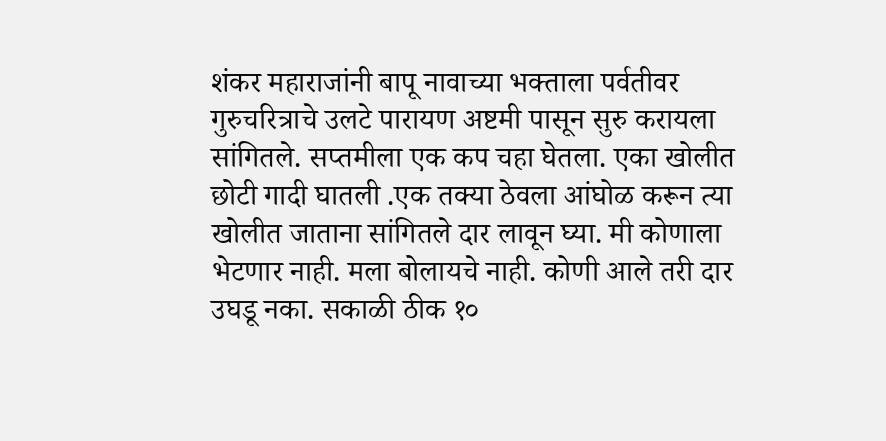शंकर महाराजांनी बापू नावाच्या भक्ताला पर्वतीवर गुरुचरित्राचे उलटे पारायण अष्टमी पासून सुरु करायला सांगितले. सप्तमीला एक कप चहा घेतला. एका खोलीत छोटी गादी घातली .एक तक्या ठेवला आंघोळ करून त्या खोलीत जाताना सांगितले दार लावून घ्या. मी कोणाला भेटणार नाही. मला बोलायचे नाही. कोणी आले तरी दार उघडू नका. सकाळी ठीक १०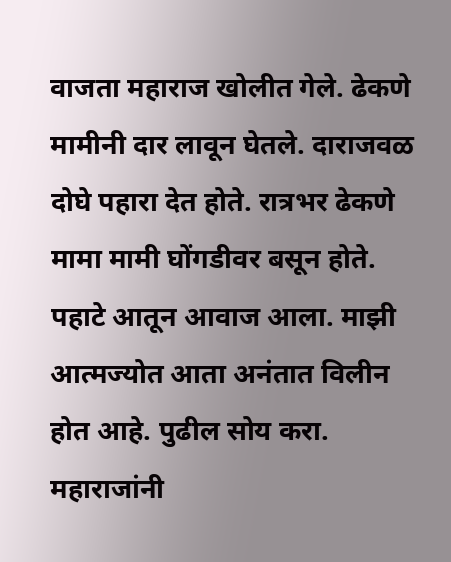वाजता महाराज खोलीत गेले. ढेकणे मामीनी दार लावून घेतले. दाराजवळ दोघे पहारा देत होते. रात्रभर ढेकणे मामा मामी घोंगडीवर बसून होते. पहाटे आतून आवाज आला. माझी आत्मज्योत आता अनंतात विलीन होत आहे. पुढील सोय करा. महाराजांनी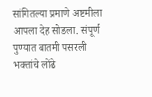सांगितल्या प्रमाणे अष्टमीला आपला देह सोडला. संपूर्ण पुण्यात बातमी पसरली भक्तांचे लोंढे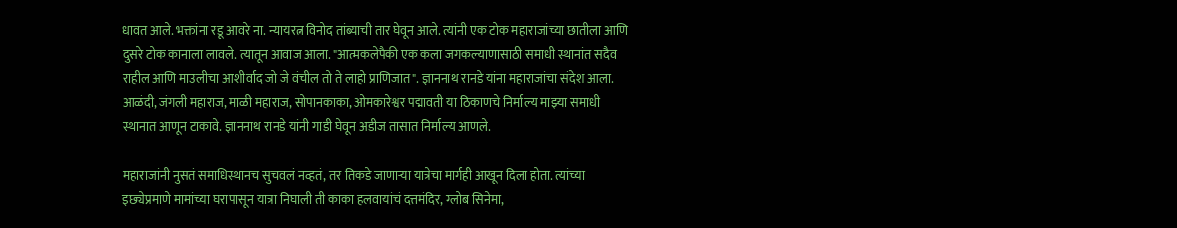धावत आले. भक्तांना रडू आवरे ना. न्यायरत्न विनोद तांब्याची तार घेवून आले. त्यांनी एक टोक महाराजांच्या छातीला आणि दुसरे टोक कानाला लावले. त्यातून आवाज आला. "आत्मकलेपैकी एक कला जगकल्याणासाठी समाधी स्थानांत सदैव राहील आणि माउलीचा आशीर्वाद जो जे वंचील तो ते लाहो प्राणिजात". ज्ञाननाथ रानडे यांना महाराजांचा संदेश आला. आळंदी, जंगली महाराज, माळी महाराज, सोपानकाका, ओमकारेश्वर पद्मावती या ठिकाणचे निर्माल्य माझ्या समाधी स्थानात आणून टाकावे. ज्ञाननाथ रानडे यांनी गाडी घेवून अडीज तासात निर्माल्य आणले.

महाराजांनी नुसतं समाधिस्थानच सुचवलं नव्हतं, तर तिकडे जाणाऱ्या यात्रेचा मार्गही आखून दिला होता. त्यांच्या इछ्येप्रमाणे मामांच्या घरापासून यात्रा निघाली ती काका हलवायांचं दत्तमंदिर, ग्लोब सिनेमा,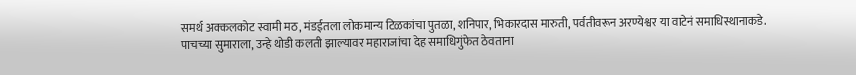समर्थ अक्कलकोट स्वामी मठ, मंडईतला लोकमान्य टिळकांचा पुतळा, शनिपार, भिकारदास मारुती, पर्वतीवरून अरण्येश्वर या वाटेनं समाधिस्थानाकडे. पाचच्या सुमाराला, उन्हे थोडी कलती झाल्यावर महाराजांचा देह समाधिगुंफेत ठेवताना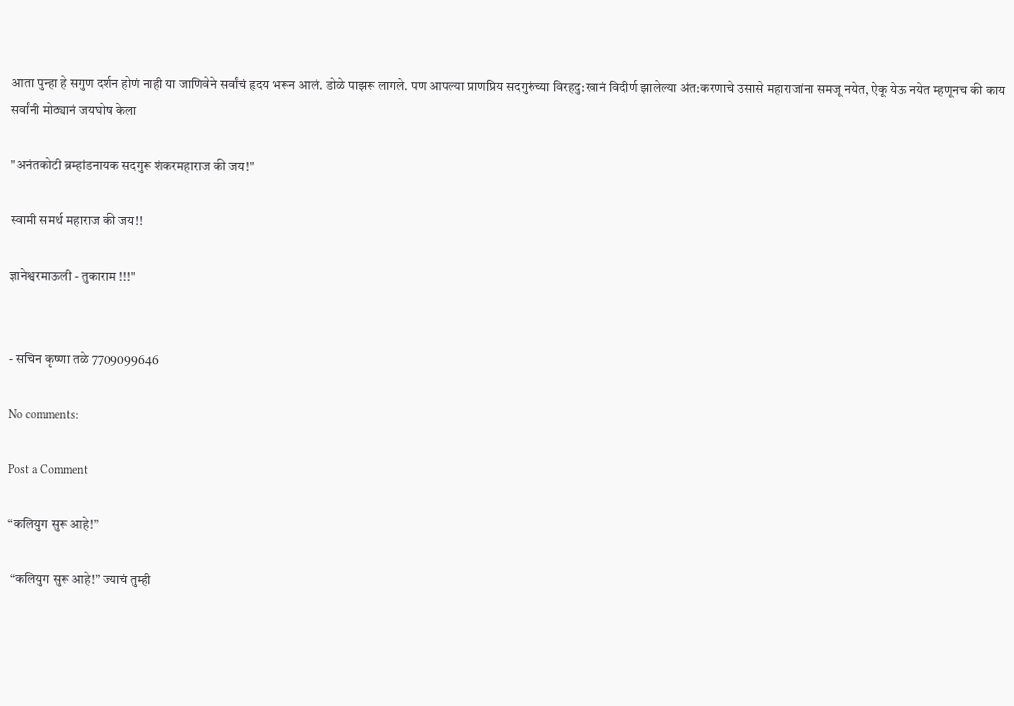आता पुन्हा हे सगुण दर्शन होणं नाही या जाणिवेने सर्वांचं हृदय भरून आलं. डोळे पाझरू लागले. पण आपल्या प्राणप्रिय सदगुरुंच्या विरहदु:खानं विदीर्ण झालेल्या अंत:करणाचे उसासे महाराजांना समजू नयेत, ऐकू येऊ नयेत म्हणूनच की काय सर्वांनी मोठ्यानं जयघोष केला

"अनंतकोटी ब्रम्हांडनायक सदगुरू शंकरमहाराज की जय!"

स्वामी समर्थ महाराज की जय!!

ज्ञानेश्वरमाऊली - तुकाराम !!!"


- सचिन कृष्णा तळे 7709099646

No comments:

Post a Comment

“कलियुग सुरू आहे!”

 “कलियुग सुरू आहे!” ज्याचं तुम्ही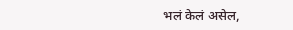भलं केलं असेल,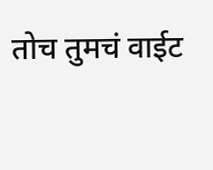तोच तुमचं वाईट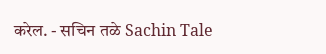करेल. - सचिन तळे Sachin Tale